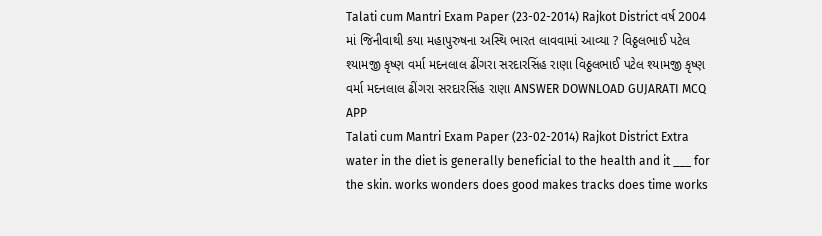Talati cum Mantri Exam Paper (23-02-2014) Rajkot District વર્ષ 2004 માં જિનીવાથી કયા મહાપુરુષના અસ્થિ ભારત લાવવામાં આવ્યા ? વિઠ્ઠલભાઈ પટેલ શ્યામજી કૃષ્ણ વર્મા મદનલાલ ઢીંગરા સરદારસિંહ રાણા વિઠ્ઠલભાઈ પટેલ શ્યામજી કૃષ્ણ વર્મા મદનલાલ ઢીંગરા સરદારસિંહ રાણા ANSWER DOWNLOAD GUJARATI MCQ APP
Talati cum Mantri Exam Paper (23-02-2014) Rajkot District Extra water in the diet is generally beneficial to the health and it ___ for the skin. works wonders does good makes tracks does time works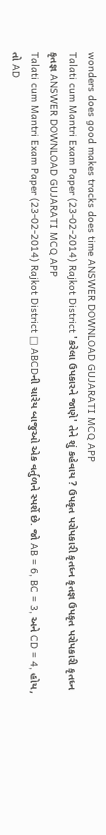wonders does good makes tracks does time ANSWER DOWNLOAD GUJARATI MCQ APP
Talati cum Mantri Exam Paper (23-02-2014) Rajkot District 'કરેલા ઉપકારને જાણે' તેને શું કહેવાય ? ઉપકૃત પરોપકારી કૃતધ્ન કૃતજ્ઞ ઉપકૃત પરોપકારી કૃતધ્ન કૃતજ્ઞ ANSWER DOWNLOAD GUJARATI MCQ APP
Talati cum Mantri Exam Paper (23-02-2014) Rajkot District □ ABCDની ચારેય બાજુઓ એક વર્તુળને સ્પર્શે છે. જો AB = 6, BC = 3, અને CD = 4, હોય, તો AD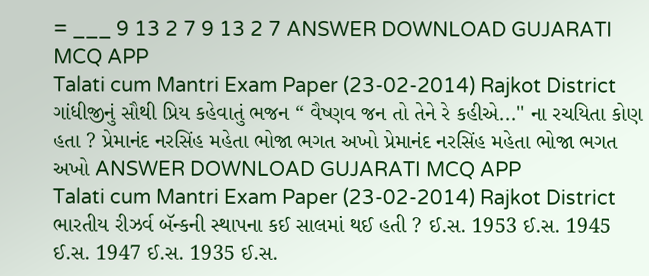= ___ 9 13 2 7 9 13 2 7 ANSWER DOWNLOAD GUJARATI MCQ APP
Talati cum Mantri Exam Paper (23-02-2014) Rajkot District ગાંધીજીનું સૌથી પ્રિય કહેવાતું ભજન “ વૈષ્ણવ જન તો તેને રે કહીએ...'' ના રચયિતા કોણ હતા ? પ્રેમાનંદ નરસિંહ મહેતા ભોજા ભગત અખો પ્રેમાનંદ નરસિંહ મહેતા ભોજા ભગત અખો ANSWER DOWNLOAD GUJARATI MCQ APP
Talati cum Mantri Exam Paper (23-02-2014) Rajkot District ભારતીય રીઝર્વ બૅન્કની સ્થાપના કઈ સાલમાં થઈ હતી ? ઈ.સ. 1953 ઈ.સ. 1945 ઈ.સ. 1947 ઈ.સ. 1935 ઈ.સ.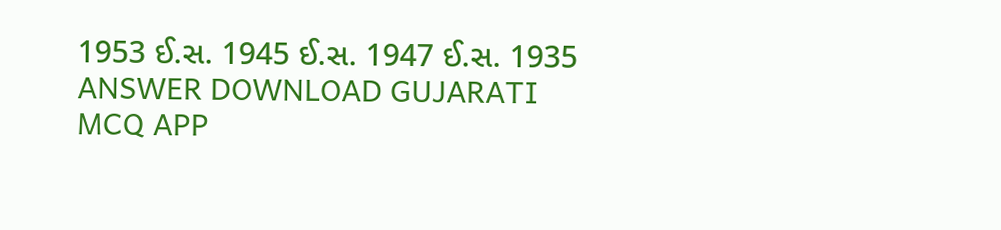1953 ઈ.સ. 1945 ઈ.સ. 1947 ઈ.સ. 1935 ANSWER DOWNLOAD GUJARATI MCQ APP